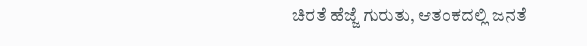ಚಿರತೆ ಹೆಜ್ಜೆ ಗುರುತು, ಆತಂಕದಲ್ಲಿ ಜನತೆ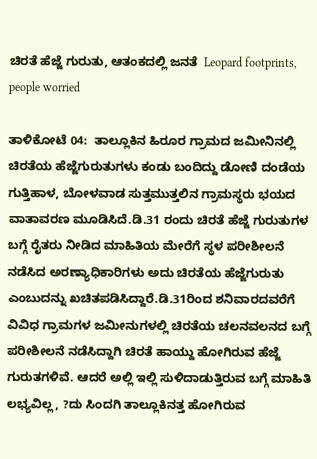ಚಿರತೆ ಹೆಜ್ಜೆ ಗುರುತು, ಆತಂಕದಲ್ಲಿ ಜನತೆ  Leopard footprints, people worried

ತಾಳಿಕೋಟೆ 04:  ತಾಲ್ಲೂಕಿನ ಹಿರೂರ ಗ್ರಾಮದ ಜಮೀನಿನಲ್ಲಿ ಚಿರತೆಯ ಹೆಜ್ಜೆಗುರುತುಗಳು ಕಂಡು ಬಂದಿದ್ದು ಡೋಣಿ ದಂಡೆಯ ಗುತ್ತಿಹಾಳ, ಬೋಳವಾಡ ಸುತ್ತಮುತ್ತಲಿನ ಗ್ರಾಮಸ್ಥರು ಭಯದ ವಾತಾವರಣ ಮೂಡಿಸಿದೆ.ಡಿ.31 ರಂದು ಚಿರತೆ ಹೆಜ್ಜೆ ಗುರುತುಗಳ ಬಗ್ಗೆ ರೈತರು ನೀಡಿದ ಮಾಹಿತಿಯ ಮೇರೆಗೆ ಸ್ಥಳ ಪರೀಶೀಲನೆ ನಡೆಸಿದ ಅರಣ್ಯಾಧಿಕಾರಿಗಳು ಅದು ಚಿರತೆಯ ಹೆಜ್ಜೆಗುರುತು ಎಂಬುದನ್ನು ಖಚಿತಪಡಿಸಿದ್ದಾರೆ.ಡಿ.31ರಿಂದ ಶನಿವಾರದವರೆಗೆ ವಿವಿಧ ಗ್ರಾಮಗಳ ಜಮೀನುಗಳಲ್ಲಿ ಚಿರತೆಯ ಚಲನವಲನದ ಬಗ್ಗೆ ಪರೀಶೀಲನೆ ನಡೆಸಿದ್ದಾಗಿ ಚಿರತೆ ಹಾಯ್ದು ಹೋಗಿರುವ ಹೆಜ್ಜೆ ಗುರುತಗಳಿವೆ. ಆದರೆ ಅಲ್ಲಿ ಇಲ್ಲಿ ಸುಳಿದಾಡುತ್ತಿರುವ ಬಗ್ಗೆ ಮಾಹಿತಿ ಲಭ್ಯವಿಲ್ಲ, ?ದು ಸಿಂದಗಿ ತಾಲ್ಲೂಕಿನತ್ತ ಹೋಗಿರುವ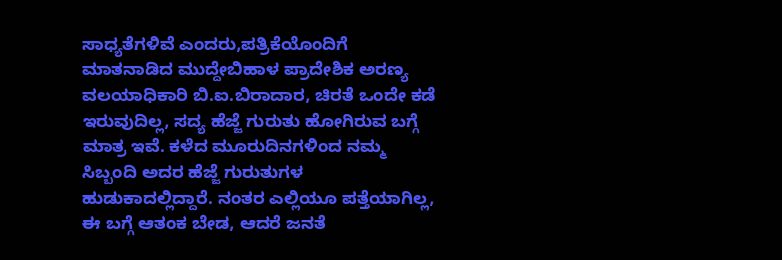ಸಾಧ್ಯತೆಗಳಿವೆ ಎಂದರು,ಪತ್ರಿಕೆಯೊಂದಿಗೆ ಮಾತನಾಡಿದ ಮುದ್ದೇಬಿಹಾಳ ಪ್ರಾದೇಶಿಕ ಅರಣ್ಯ ವಲಯಾಧಿಕಾರಿ ಬಿ.ಐ.ಬಿರಾದಾರ, ಚಿರತೆ ಒಂದೇ ಕಡೆ ಇರುವುದಿಲ್ಲ, ಸದ್ಯ ಹೆಜ್ಜೆ ಗುರುತು ಹೋಗಿರುವ ಬಗ್ಗೆ ಮಾತ್ರ ಇವೆ. ಕಳೆದ ಮೂರುದಿನಗಳಿಂದ ನಮ್ಮ ಸಿಬ್ಬಂದಿ ಅದರ ಹೆಜ್ಜೆ ಗುರುತುಗಳ ಹುಡುಕಾದಲ್ಲಿದ್ದಾರೆ. ನಂತರ ಎಲ್ಲಿಯೂ ಪತ್ತೆಯಾಗಿಲ್ಲ, ಈ ಬಗ್ಗೆ ಆತಂಕ ಬೇಡ, ಆದರೆ ಜನತೆ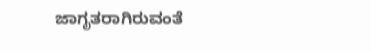ಜಾಗೃತರಾಗಿರುವಂತೆ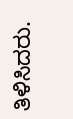ತಿಳಿಸಿದರು.